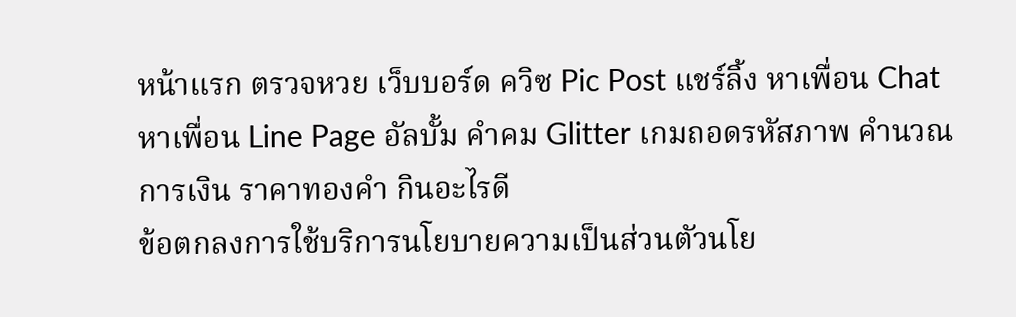หน้าแรก ตรวจหวย เว็บบอร์ด ควิซ Pic Post แชร์ลิ้ง หาเพื่อน Chat หาเพื่อน Line Page อัลบั้ม คำคม Glitter เกมถอดรหัสภาพ คำนวณ การเงิน ราคาทองคำ กินอะไรดี
ข้อตกลงการใช้บริการนโยบายความเป็นส่วนตัวนโย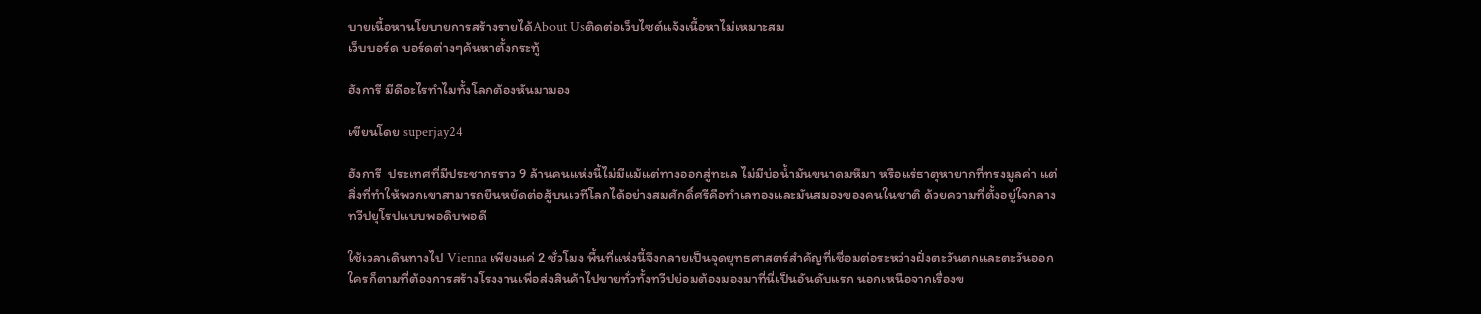บายเนื้อหานโยบายการสร้างรายได้About Usติดต่อเว็บไซต์แจ้งเนื้อหาไม่เหมาะสม
เว็บบอร์ด บอร์ดต่างๆค้นหาตั้งกระทู้

ฮังการี มีดีอะไรทำไมทั้งโลกต้องหันมามอง

เขียนโดย superjay24

ฮังการี  ประเทศที่มีประชากรราว 9 ล้านคนแห่งนี้ไม่มีแม้แต่ทางออกสู่ทะเล ไม่มีบ่อน้ำมันขนาดมหึมา หรือแร่ธาตุหายากที่ทรงมูลค่า แต่สิ่งที่ทำให้พวกเขาสามารถยืนหยัดต่อสู้บนเวทีโลกได้อย่างสมศักดิ์ศรีคือทำเลทองและมันสมองของคนในชาติ ด้วยความที่ตั้งอยู่ใจกลางทวีปยุโรปแบบพอดิบพอดี

ใช้เวลาเดินทางไป Vienna เพียงแค่ 2 ชั่วโมง พื้นที่แห่งนี้จึงกลายเป็นจุดยุทธศาสตร์สำคัญที่เชื่อมต่อระหว่างฝั่งตะวันตกและตะวันออก ใครก็ตามที่ต้องการสร้างโรงงานเพื่อส่งสินค้าไปขายทั่วทั้งทวีปย่อมต้องมองมาที่นี่เป็นอันดับแรก นอกเหนือจากเรื่องข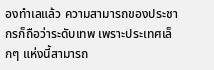องทำเลแล้ว ความสามารถของประชากรก็ถือว่าระดับเทพ เพราะประเทศเล็กๆ แห่งนี้สามารถ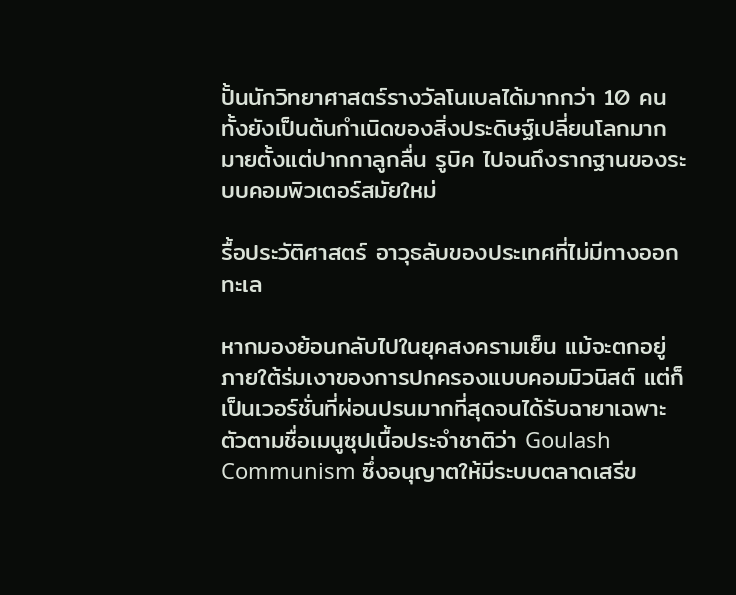ปั้นนักวิทยาศาสตร์รางวัลโนเบลได้มากกว่า 10 คน ทั้งยังเป็นต้นกำเนิดของสิ่งประดิษฐ์เปลี่ยนโลกมากมายตั้งแต่ปากกาลูกลื่น รูบิค ไปจนถึงรากฐานของระบบคอมพิวเตอร์สมัยใหม่

รื้อประวัติศาสตร์ อาวุธลับของประเทศที่ไม่มีทางออกทะเล

หากมองย้อนกลับไปในยุคสงครามเย็น แม้จะตกอยู่ภายใต้ร่มเงาของการปกครองแบบคอมมิวนิสต์ แต่ก็เป็นเวอร์ชั่นที่ผ่อนปรนมากที่สุดจนได้รับฉายาเฉพาะตัวตามชื่อเมนูซุปเนื้อประจำชาติว่า Goulash Communism ซึ่งอนุญาตให้มีระบบตลาดเสรีข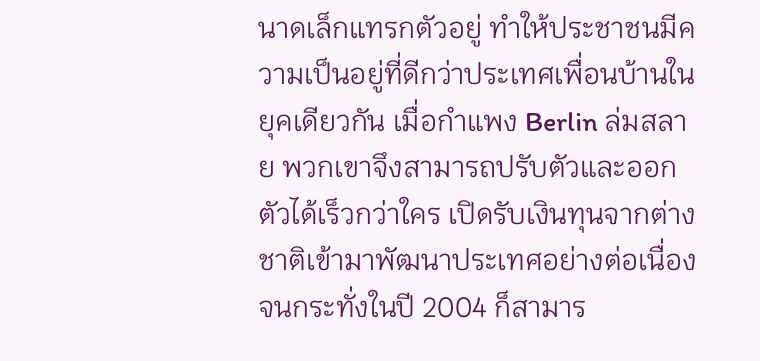นาดเล็กแทรกตัวอยู่ ทำให้ประชาชนมีความเป็นอยู่ที่ดีกว่าประเทศเพื่อนบ้านในยุคเดียวกัน เมื่อกำแพง Berlin ล่มสลาย พวกเขาจึงสามารถปรับตัวและออกตัวได้เร็วกว่าใคร เปิดรับเงินทุนจากต่างชาติเข้ามาพัฒนาประเทศอย่างต่อเนื่อง จนกระทั่งในปี 2004 ก็สามาร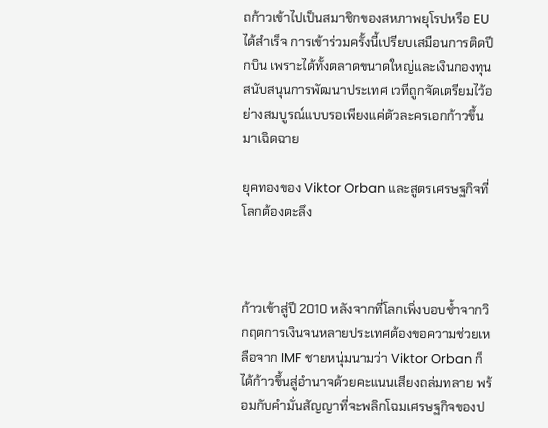ถก้าวเข้าไปเป็นสมาชิกของสหภาพยุโรปหรือ EU ได้สำเร็จ การเข้าร่วมครั้งนี้เปรียบเสมือนการติดปีกบิน เพราะได้ทั้งตลาดขนาดใหญ่และเงินกองทุนสนับสนุนการพัฒนาประเทศ เวทีถูกจัดเตรียมไว้อย่างสมบูรณ์แบบรอเพียงแค่ตัวละครเอกก้าวขึ้นมาเฉิดฉาย

ยุคทองของ Viktor Orban และสูตรเศรษฐกิจที่โลกต้องตะลึง



ก้าวเข้าสู่ปี 2010 หลังจากที่โลกเพิ่งบอบช้ำจากวิกฤตการเงินจนหลายประเทศต้องขอความช่วยเหลือจาก IMF ชายหนุ่มนามว่า Viktor Orban ก็ได้ก้าวขึ้นสู่อำนาจด้วยคะแนนเสียงถล่มทลาย พร้อมกับคำมั่นสัญญาที่จะพลิกโฉมเศรษฐกิจของป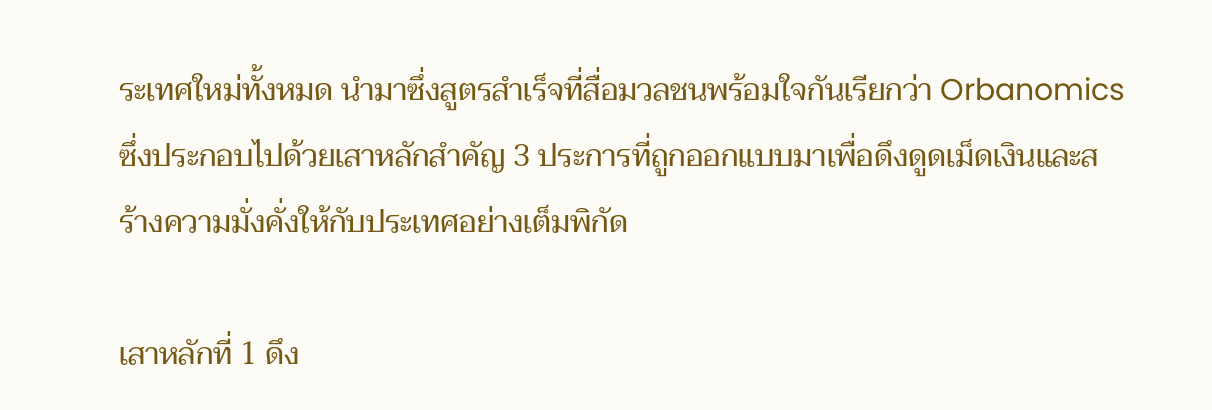ระเทศใหม่ทั้งหมด นำมาซึ่งสูตรสำเร็จที่สื่อมวลชนพร้อมใจกันเรียกว่า Orbanomics ซึ่งประกอบไปด้วยเสาหลักสำคัญ 3 ประการที่ถูกออกแบบมาเพื่อดึงดูดเม็ดเงินและสร้างความมั่งคั่งให้กับประเทศอย่างเต็มพิกัด

เสาหลักที่ 1 ดึง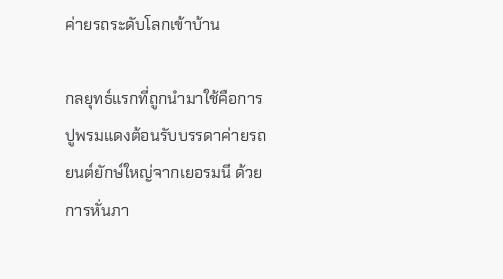ค่ายรถระดับโลกเข้าบ้าน

กลยุทธ์แรกที่ถูกนำมาใช้คือการปูพรมแดงต้อนรับบรรดาค่ายรถยนต์ยักษ์ใหญ่จากเยอรมนี ด้วยการหั่นภา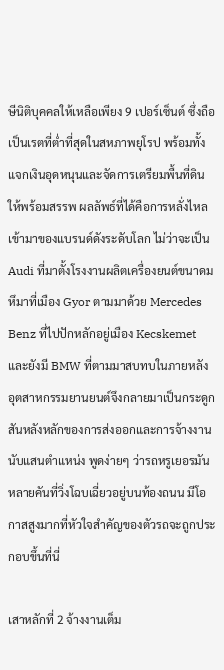ษีนิติบุคคลให้เหลือเพียง 9 เปอร์เซ็นต์ ซึ่งถือเป็นเรตที่ต่ำที่สุดในสหภาพยุโรป พร้อมทั้งแจกเงินอุดหนุนและจัดการเตรียมพื้นที่ดินให้พร้อมสรรพ ผลลัพธ์ที่ได้คือการหลั่งไหลเข้ามาของแบรนด์ดังระดับโลก ไม่ว่าจะเป็น Audi ที่มาตั้งโรงงานผลิตเครื่องยนต์ขนาดมหึมาที่เมือง Gyor ตามมาด้วย Mercedes Benz ที่ไปปักหลักอยู่เมือง Kecskemet และยังมี BMW ที่ตามมาสบทบในภายหลัง อุตสาหกรรมยานยนต์จึงกลายมาเป็นกระดูกสันหลังหลักของการส่งออกและการจ้างงานนับแสนตำแหน่ง พูดง่ายๆ ว่ารถหรูเยอรมันหลายคันที่วิ่งโฉบเฉี่ยวอยู่บนท้องถนน มีโอกาสสูงมากที่หัวใจสำคัญของตัวรถจะถูกประกอบขึ้นที่นี่

เสาหลักที่ 2 จ้างงานเต็ม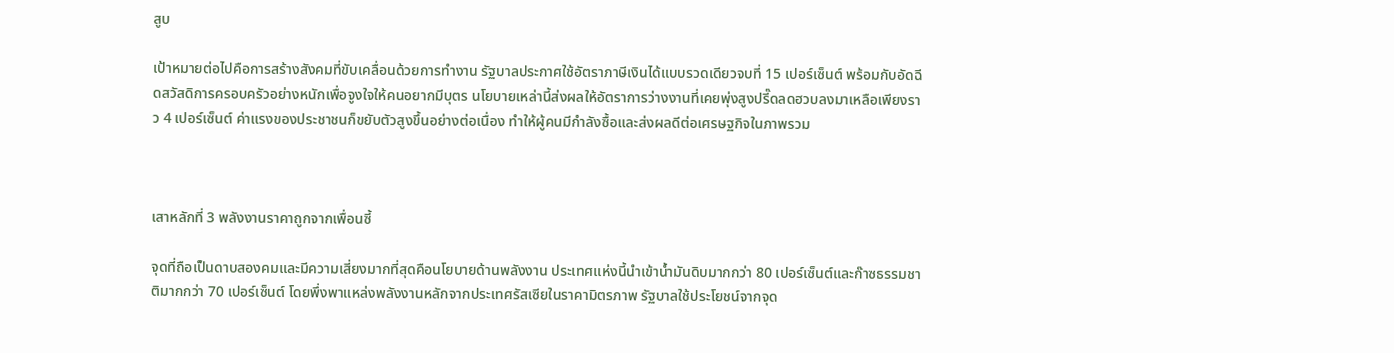สูบ

เป้าหมายต่อไปคือการสร้างสังคมที่ขับเคลื่อนด้วยการทำงาน รัฐบาลประกาศใช้อัตราภาษีเงินได้แบบรวดเดียวจบที่ 15 เปอร์เซ็นต์ พร้อมกับอัดฉีดสวัสดิการครอบครัวอย่างหนักเพื่อจูงใจให้คนอยากมีบุตร นโยบายเหล่านี้ส่งผลให้อัตราการว่างงานที่เคยพุ่งสูงปรี๊ดลดฮวบลงมาเหลือเพียงราว 4 เปอร์เซ็นต์ ค่าแรงของประชาชนก็ขยับตัวสูงขึ้นอย่างต่อเนื่อง ทำให้ผู้คนมีกำลังซื้อและส่งผลดีต่อเศรษฐกิจในภาพรวม



เสาหลักที่ 3 พลังงานราคาถูกจากเพื่อนซี้

จุดที่ถือเป็นดาบสองคมและมีความเสี่ยงมากที่สุดคือนโยบายด้านพลังงาน ประเทศแห่งนี้นำเข้าน้ำมันดิบมากกว่า 80 เปอร์เซ็นต์และก๊าซธรรมชาติมากกว่า 70 เปอร์เซ็นต์ โดยพึ่งพาแหล่งพลังงานหลักจากประเทศรัสเซียในราคามิตรภาพ รัฐบาลใช้ประโยชน์จากจุด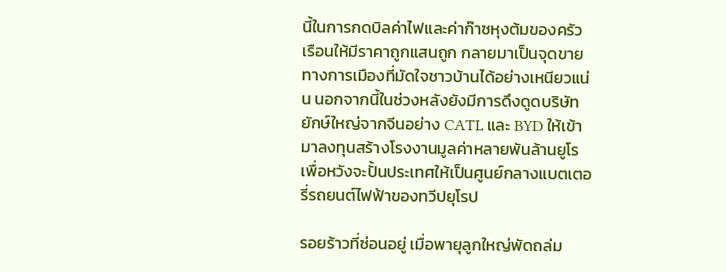นี้ในการกดบิลค่าไฟและค่าก๊าซหุงต้มของครัวเรือนให้มีราคาถูกแสนถูก กลายมาเป็นจุดขายทางการเมืองที่มัดใจชาวบ้านได้อย่างเหนียวแน่น นอกจากนี้ในช่วงหลังยังมีการดึงดูดบริษัทยักษ์ใหญ่จากจีนอย่าง CATL และ BYD ให้เข้ามาลงทุนสร้างโรงงานมูลค่าหลายพันล้านยูโร เพื่อหวังจะปั้นประเทศให้เป็นศูนย์กลางแบตเตอรี่รถยนต์ไฟฟ้าของทวีปยุโรป

รอยร้าวที่ซ่อนอยู่ เมื่อพายุลูกใหญ่พัดถล่ม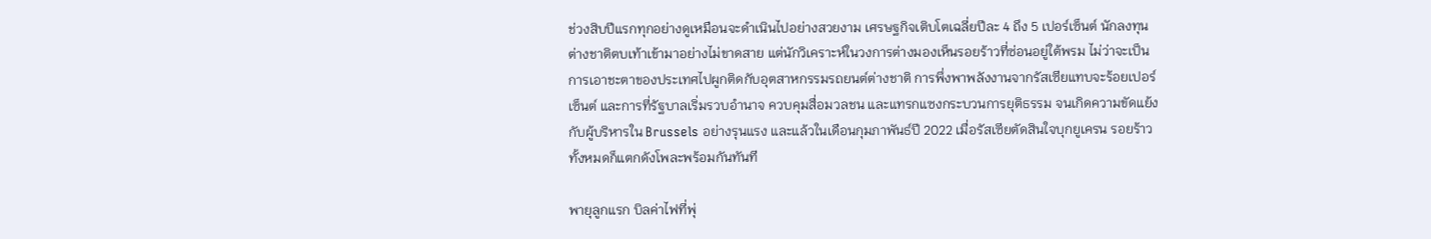ช่วงสิบปีแรกทุกอย่างดูเหมือนจะดำเนินไปอย่างสวยงาม เศรษฐกิจเติบโตเฉลี่ยปีละ 4 ถึง 5 เปอร์เซ็นต์ นักลงทุนต่างชาติตบเท้าเข้ามาอย่างไม่ขาดสาย แต่นักวิเคราะห์ในวงการต่างมองเห็นรอยร้าวที่ซ่อนอยู่ใต้พรม ไม่ว่าจะเป็นการเอาชะตาของประเทศไปผูกติดกับอุตสาหกรรมรถยนต์ต่างชาติ การพึ่งพาพลังงานจากรัสเซียแทบจะร้อยเปอร์เซ็นต์ และการที่รัฐบาลเริ่มรวบอำนาจ ควบคุมสื่อมวลชน และแทรกแซงกระบวนการยุติธรรม จนเกิดความขัดแย้งกับผู้บริหารใน Brussels อย่างรุนแรง และแล้วในเดือนกุมภาพันธ์ปี 2022 เมื่อรัสเซียตัดสินใจบุกยูเครน รอยร้าวทั้งหมดก็แตกดังโพละพร้อมกันทันที

พายุลูกแรก บิลค่าไฟที่พุ่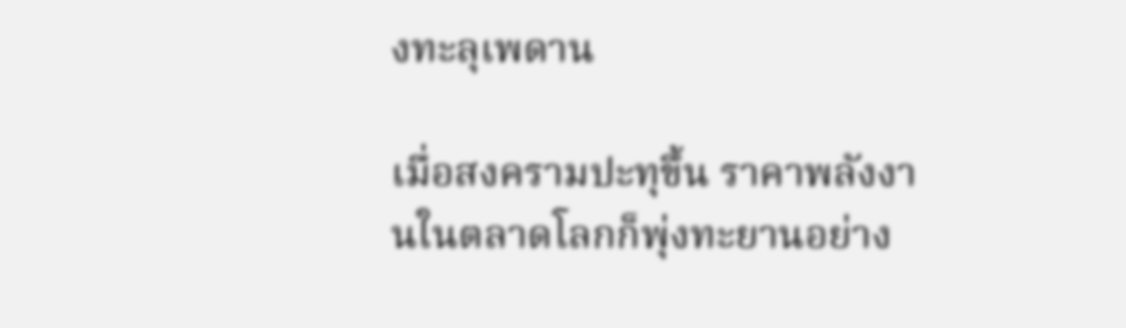งทะลุเพดาน

เมื่อสงครามปะทุขึ้น ราคาพลังงานในตลาดโลกก็พุ่งทะยานอย่าง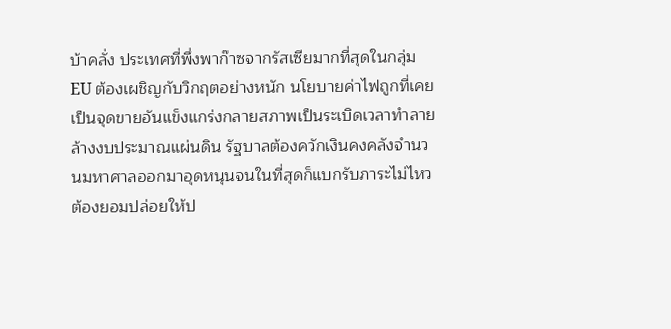บ้าคลั่ง ประเทศที่พึ่งพาก๊าซจากรัสเซียมากที่สุดในกลุ่ม EU ต้องเผชิญกับวิกฤตอย่างหนัก นโยบายค่าไฟถูกที่เคยเป็นจุดขายอันแข็งแกร่งกลายสภาพเป็นระเบิดเวลาทำลายล้างงบประมาณแผ่นดิน รัฐบาลต้องควักเงินคงคลังจำนวนมหาศาลออกมาอุดหนุนจนในที่สุดก็แบกรับภาระไม่ไหว ต้องยอมปล่อยให้ป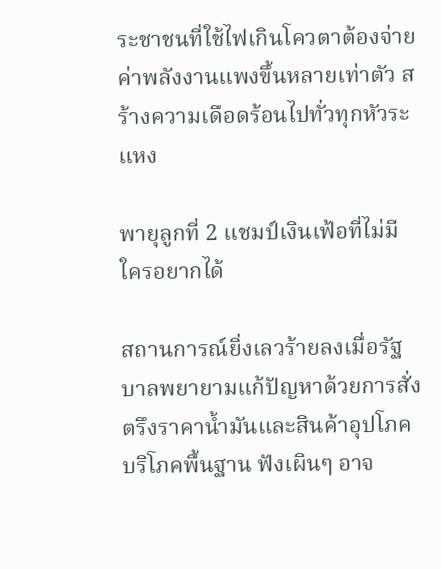ระชาชนที่ใช้ไฟเกินโควตาต้องจ่ายค่าพลังงานแพงขึ้นหลายเท่าตัว สร้างความเดือดร้อนไปทั่วทุกหัวระแหง

พายุลูกที่ 2 แชมป์เงินเฟ้อที่ไม่มีใครอยากได้

สถานการณ์ยิ่งเลวร้ายลงเมื่อรัฐบาลพยายามแก้ปัญหาด้วยการสั่งตรึงราคาน้ำมันและสินค้าอุปโภคบริโภคพื้นฐาน ฟังเผินๆ อาจ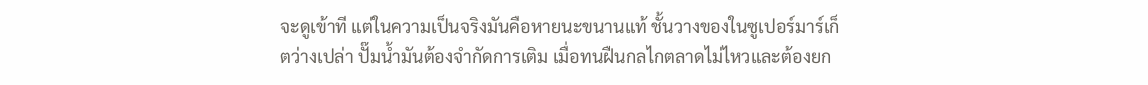จะดูเข้าที แต่ในความเป็นจริงมันคือหายนะขนานแท้ ชั้นวางของในซูเปอร์มาร์เก็ตว่างเปล่า ปั๊มน้ำมันต้องจำกัดการเติม เมื่อทนฝืนกลไกตลาดไม่ไหวและต้องยก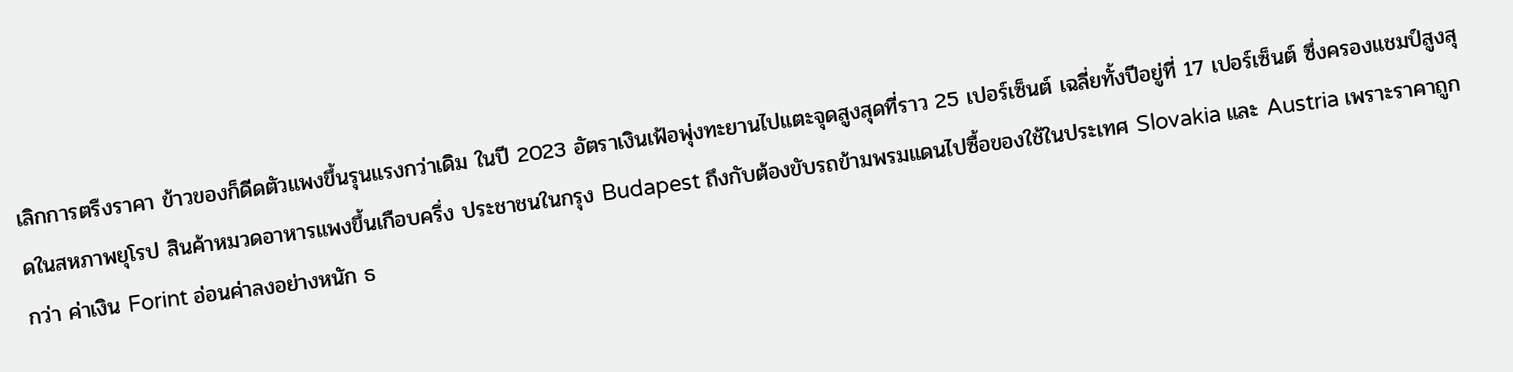เลิกการตรึงราคา ข้าวของก็ดีดตัวแพงขึ้นรุนแรงกว่าเดิม ในปี 2023 อัตราเงินเฟ้อพุ่งทะยานไปแตะจุดสูงสุดที่ราว 25 เปอร์เซ็นต์ เฉลี่ยทั้งปีอยู่ที่ 17 เปอร์เซ็นต์ ซึ่งครองแชมป์สูงสุดในสหภาพยุโรป สินค้าหมวดอาหารแพงขึ้นเกือบครึ่ง ประชาชนในกรุง Budapest ถึงกับต้องขับรถข้ามพรมแดนไปซื้อของใช้ในประเทศ Slovakia และ Austria เพราะราคาถูกกว่า ค่าเงิน Forint อ่อนค่าลงอย่างหนัก ธ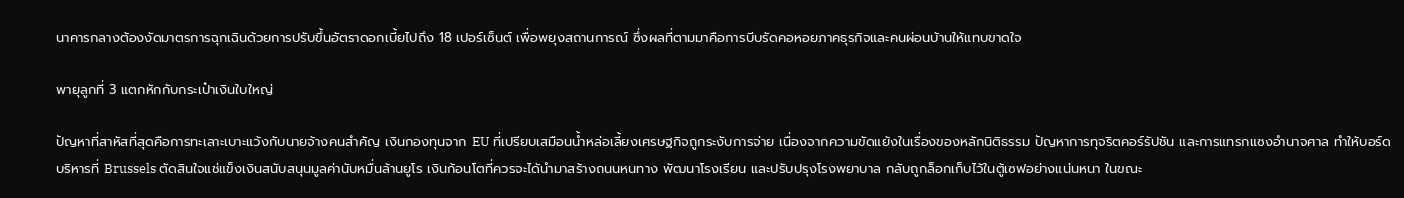นาคารกลางต้องงัดมาตรการฉุกเฉินด้วยการปรับขึ้นอัตราดอกเบี้ยไปถึง 18 เปอร์เซ็นต์ เพื่อพยุงสถานการณ์ ซึ่งผลที่ตามมาคือการบีบรัดคอหอยภาคธุรกิจและคนผ่อนบ้านให้แทบขาดใจ

พายุลูกที่ 3 แตกหักกับกระเป๋าเงินใบใหญ่

ปัญหาที่สาหัสที่สุดคือการทะเลาะเบาะแว้งกับนายจ้างคนสำคัญ เงินกองทุนจาก EU ที่เปรียบเสมือนน้ำหล่อเลี้ยงเศรษฐกิจถูกระงับการจ่าย เนื่องจากความขัดแย้งในเรื่องของหลักนิติธรรม ปัญหาการทุจริตคอร์รัปชัน และการแทรกแซงอำนาจศาล ทำให้บอร์ดบริหารที่ Brussels ตัดสินใจแช่แข็งเงินสนับสนุนมูลค่านับหมื่นล้านยูโร เงินก้อนโตที่ควรจะได้นำมาสร้างถนนหนทาง พัฒนาโรงเรียน และปรับปรุงโรงพยาบาล กลับถูกล็อกเก็บไว้ในตู้เซฟอย่างแน่นหนา ในขณะ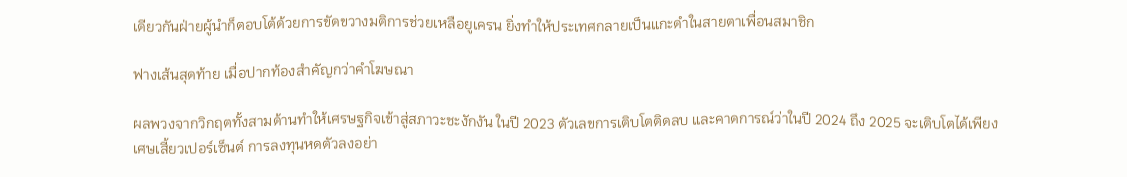เดียวกันฝ่ายผู้นำก็ตอบโต้ด้วยการขัดขวางมติการช่วยเหลือยูเครน ยิ่งทำให้ประเทศกลายเป็นแกะดำในสายตาเพื่อนสมาชิก

ฟางเส้นสุดท้าย เมื่อปากท้องสำคัญกว่าคำโฆษณา

ผลพวงจากวิกฤตทั้งสามด้านทำให้เศรษฐกิจเข้าสู่สภาวะชะงักงัน ในปี 2023 ตัวเลขการเติบโตติดลบ และคาดการณ์ว่าในปี 2024 ถึง 2025 จะเติบโตได้เพียงเศษเสี้ยวเปอร์เซ็นต์ การลงทุนหดตัวลงอย่า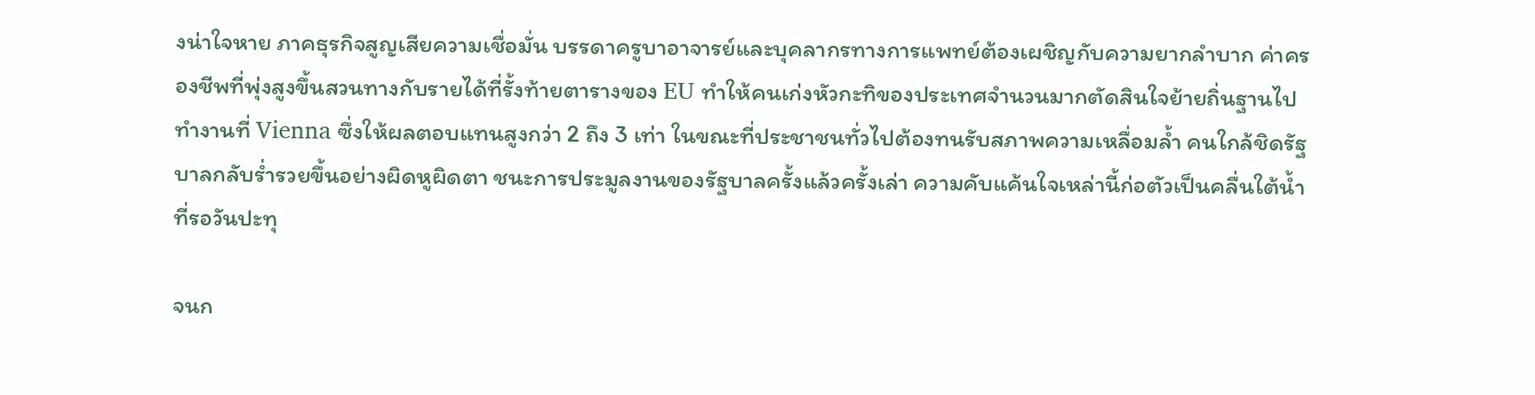งน่าใจหาย ภาคธุรกิจสูญเสียความเชื่อมั่น บรรดาครูบาอาจารย์และบุคลากรทางการแพทย์ต้องเผชิญกับความยากลำบาก ค่าครองชีพที่พุ่งสูงขึ้นสวนทางกับรายได้ที่รั้งท้ายตารางของ EU ทำให้คนเก่งหัวกะทิของประเทศจำนวนมากตัดสินใจย้ายถิ่นฐานไปทำงานที่ Vienna ซึ่งให้ผลตอบแทนสูงกว่า 2 ถึง 3 เท่า ในขณะที่ประชาชนทั่วไปต้องทนรับสภาพความเหลื่อมล้ำ คนใกล้ชิดรัฐบาลกลับร่ำรวยขึ้นอย่างผิดหูผิดตา ชนะการประมูลงานของรัฐบาลครั้งแล้วครั้งเล่า ความคับแค้นใจเหล่านี้ก่อตัวเป็นคลื่นใต้น้ำที่รอวันปะทุ

จนก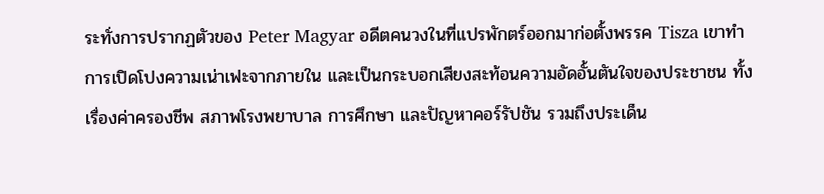ระทั่งการปรากฏตัวของ Peter Magyar อดีตคนวงในที่แปรพักตร์ออกมาก่อตั้งพรรค Tisza เขาทำการเปิดโปงความเน่าเฟะจากภายใน และเป็นกระบอกเสียงสะท้อนความอัดอั้นตันใจของประชาชน ทั้งเรื่องค่าครองชีพ สภาพโรงพยาบาล การศึกษา และปัญหาคอร์รัปชัน รวมถึงประเด็น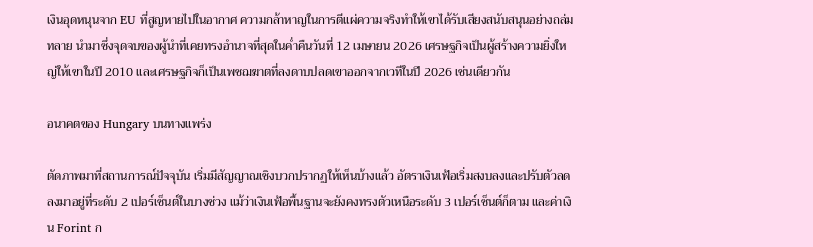เงินอุดหนุนจาก EU ที่สูญหายไปในอากาศ ความกล้าหาญในการตีแผ่ความจริงทำให้เขาได้รับเสียงสนับสนุนอย่างถล่มทลาย นำมาซึ่งจุดจบของผู้นำที่เคยทรงอำนาจที่สุดในค่ำคืนวันที่ 12 เมษายน 2026 เศรษฐกิจเป็นผู้สร้างความยิ่งใหญ่ให้เขาในปี 2010 และเศรษฐกิจก็เป็นเพชฌฆาตที่ลงดาบปลดเขาออกจากเวทีในปี 2026 เช่นเดียวกัน

อนาคตของ Hungary บนทางแพร่ง

ตัดภาพมาที่สถานการณ์ปัจจุบัน เริ่มมีสัญญาณเชิงบวกปรากฏให้เห็นบ้างแล้ว อัตราเงินเฟ้อเริ่มสงบลงและปรับตัวลดลงมาอยู่ที่ระดับ 2 เปอร์เซ็นต์ในบางช่วง แม้ว่าเงินเฟ้อพื้นฐานจะยังคงทรงตัวเหนือระดับ 3 เปอร์เซ็นต์ก็ตาม และค่าเงิน Forint ก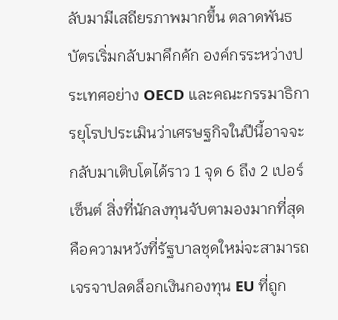ลับมามีเสถียรภาพมากขึ้น ตลาดพันธบัตรเริ่มกลับมาคึกคัก องค์กรระหว่างประเทศอย่าง OECD และคณะกรรมาธิการยุโรปประเมินว่าเศรษฐกิจในปีนี้อาจจะกลับมาเติบโตได้ราว 1 จุด 6 ถึง 2 เปอร์เซ็นต์ สิ่งที่นักลงทุนจับตามองมากที่สุดคือความหวังที่รัฐบาลชุดใหม่จะสามารถเจรจาปลดล็อกเงินกองทุน EU ที่ถูก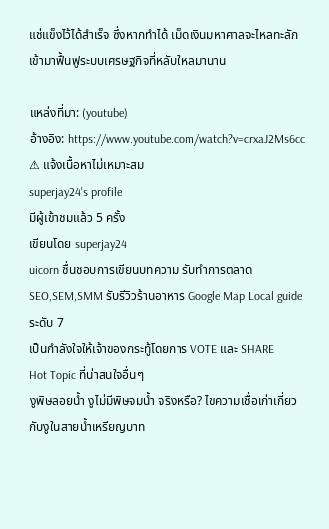แช่แข็งไว้ได้สำเร็จ ซึ่งหากทำได้ เม็ดเงินมหาศาลจะไหลทะลักเข้ามาฟื้นฟูระบบเศรษฐกิจที่หลับใหลมานาน

แหล่งที่มา: (youtube)
อ้างอิง: https://www.youtube.com/watch?v=crxaJ2Ms6cc
⚠ แจ้งเนื้อหาไม่เหมาะสม
superjay24's profile
มีผู้เข้าชมแล้ว 5 ครั้ง
เขียนโดย superjay24
uicorn ชื่นชอบการเขียนบทความ รับทำการตลาด SEO,SEM,SMM รับรีวิวร้านอาหาร Google Map Local guide ระดับ 7
เป็นกำลังใจให้เจ้าของกระทู้โดยการ VOTE และ SHARE
Hot Topic ที่น่าสนใจอื่นๆ
งูพิษลอยน้ำ งูไม่มีพิษจมน้ำ จริงหรือ? ไขความเชื่อเก่าเกี่ยวกับงูในสายน้ำเหรียญบาท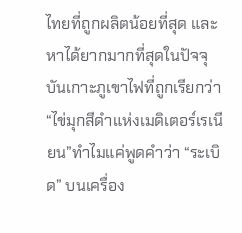ไทยที่ถูกผลิตน้อยที่สุด และหาได้ยากมากที่สุดในปัจจุบันเกาะภูเขาไฟที่ถูกเรียกว่า “ไข่มุกสีดำแห่งเมดิเตอร์เรเนียน”ทำไมแค่พูดคำว่า “ระเบิด” บนเครื่อง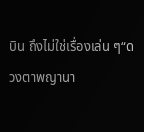บิน ถึงไม่ใช่เรื่องเล่น ๆ“ดวงตาพญานา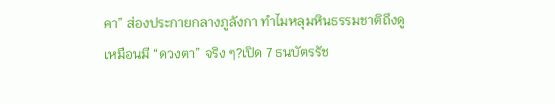คา” ส่องประกายกลางภูลังกา ทำไมหลุมหินธรรมชาติถึงดูเหมือนมี “ดวงตา” จริง ๆ?เปิด 7 ธนบัตรรัช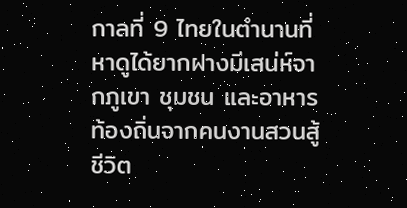กาลที่ 9 ไทยในตำนานที่หาดูได้ยากฝางมีเสน่ห์จากภูเขา ชุมชน และอาหารท้องถิ่นจากคนงานสวนสู้ชีวิต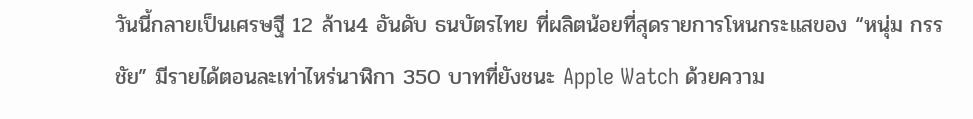วันนี้กลายเป็นเศรษฐี 12 ล้าน4 อันดับ ธนบัตรไทย ที่ผลิตน้อยที่สุดรายการโหนกระแสของ “หนุ่ม กรรชัย” มีรายได้ตอนละเท่าไหร่นาฬิกา 350 บาทที่ยังชนะ Apple Watch ด้วยความ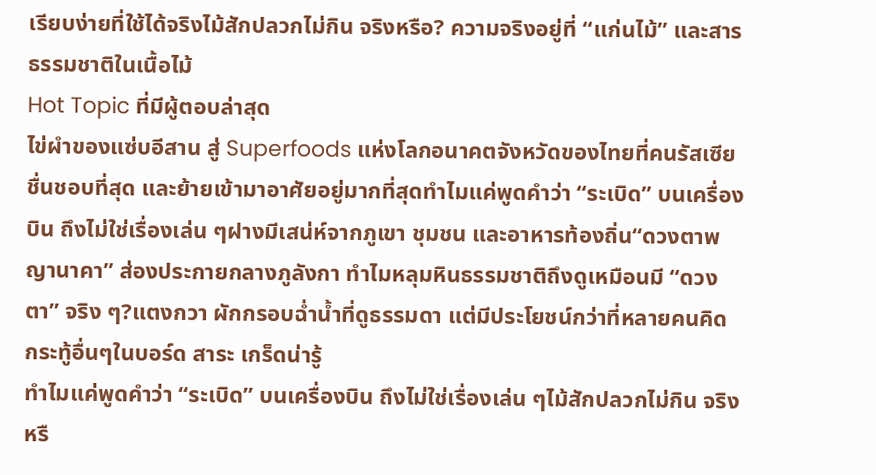เรียบง่ายที่ใช้ได้จริงไม้สักปลวกไม่กิน จริงหรือ? ความจริงอยู่ที่ “แก่นไม้” และสารธรรมชาติในเนื้อไม้
Hot Topic ที่มีผู้ตอบล่าสุด
ไข่ผำของแซ่บอีสาน สู่ Superfoods แห่งโลกอนาคตจังหวัดของไทยที่คนรัสเซียชื่นชอบที่สุด และย้ายเข้ามาอาศัยอยู่มากที่สุดทำไมแค่พูดคำว่า “ระเบิด” บนเครื่องบิน ถึงไม่ใช่เรื่องเล่น ๆฝางมีเสน่ห์จากภูเขา ชุมชน และอาหารท้องถิ่น“ดวงตาพญานาคา” ส่องประกายกลางภูลังกา ทำไมหลุมหินธรรมชาติถึงดูเหมือนมี “ดวงตา” จริง ๆ?แตงกวา ผักกรอบฉ่ำน้ำที่ดูธรรมดา แต่มีประโยชน์กว่าที่หลายคนคิด
กระทู้อื่นๆในบอร์ด สาระ เกร็ดน่ารู้
ทำไมแค่พูดคำว่า “ระเบิด” บนเครื่องบิน ถึงไม่ใช่เรื่องเล่น ๆไม้สักปลวกไม่กิน จริงหรื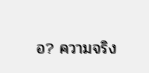อ? ความจริง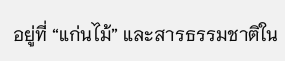อยู่ที่ “แก่นไม้” และสารธรรมชาติใน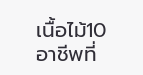เนื้อไม้10 อาชีพที่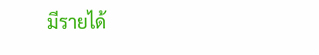มีรายได้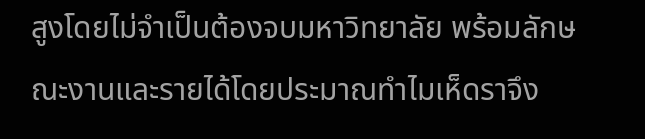สูงโดยไม่จำเป็นต้องจบมหาวิทยาลัย พร้อมลักษณะงานและรายได้โดยประมาณทำไมเห็ดราจึง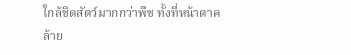ใกล้ชิดสัตว์มากกว่าพืช ทั้งที่หน้าตาคล้าย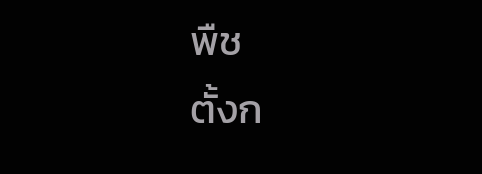พืช
ตั้งก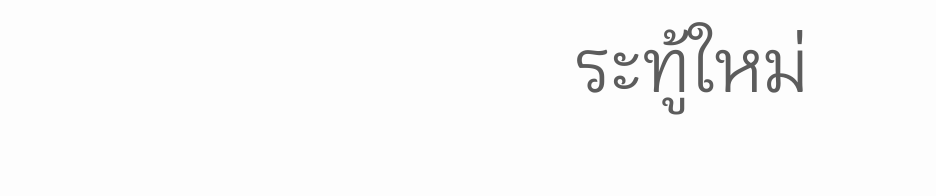ระทู้ใหม่